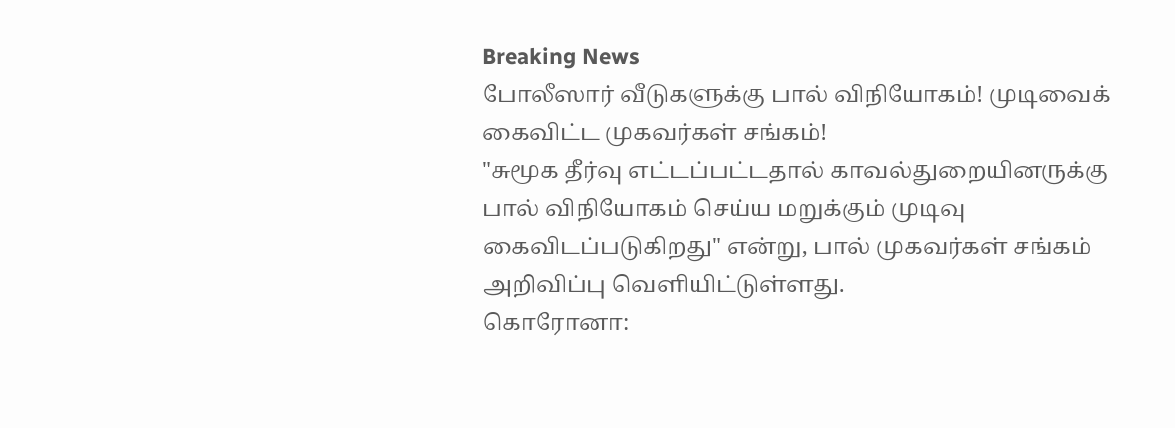Breaking News
போலீஸார் வீடுகளுக்கு பால் விநியோகம்! முடிவைக் கைவிட்ட முகவர்கள் சங்கம்!
"சுமூக தீர்வு எட்டப்பட்டதால் காவல்துறையினருக்கு பால் விநியோகம் செய்ய மறுக்கும் முடிவு கைவிடப்படுகிறது" என்று, பால் முகவர்கள் சங்கம் அறிவிப்பு வெளியிட்டுள்ளது.
கொரோனா: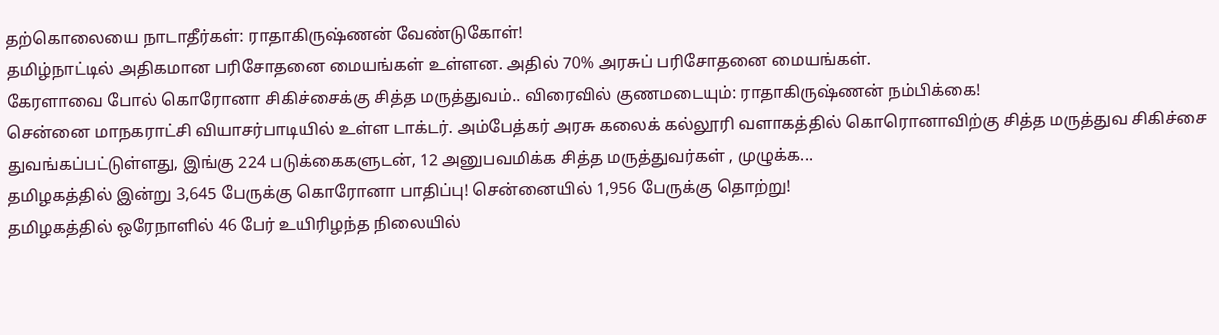தற்கொலையை நாடாதீர்கள்: ராதாகிருஷ்ணன் வேண்டுகோள்!
தமிழ்நாட்டில் அதிகமான பரிசோதனை மையங்கள் உள்ளன. அதில் 70% அரசுப் பரிசோதனை மையங்கள்.
கேரளாவை போல் கொரோனா சிகிச்சைக்கு சித்த மருத்துவம்.. விரைவில் குணமடையும்: ராதாகிருஷ்ணன் நம்பிக்கை!
சென்னை மாநகராட்சி வியாசர்பாடியில் உள்ள டாக்டர். அம்பேத்கர் அரசு கலைக் கல்லூரி வளாகத்தில் கொரொனாவிற்கு சித்த மருத்துவ சிகிச்சை துவங்கப்பட்டுள்ளது, இங்கு 224 படுக்கைகளுடன், 12 அனுபவமிக்க சித்த மருத்துவர்கள் , முழுக்க...
தமிழகத்தில் இன்று 3,645 பேருக்கு கொரோனா பாதிப்பு! சென்னையில் 1,956 பேருக்கு தொற்று!
தமிழகத்தில் ஒரேநாளில் 46 பேர் உயிரிழந்த நிலையில்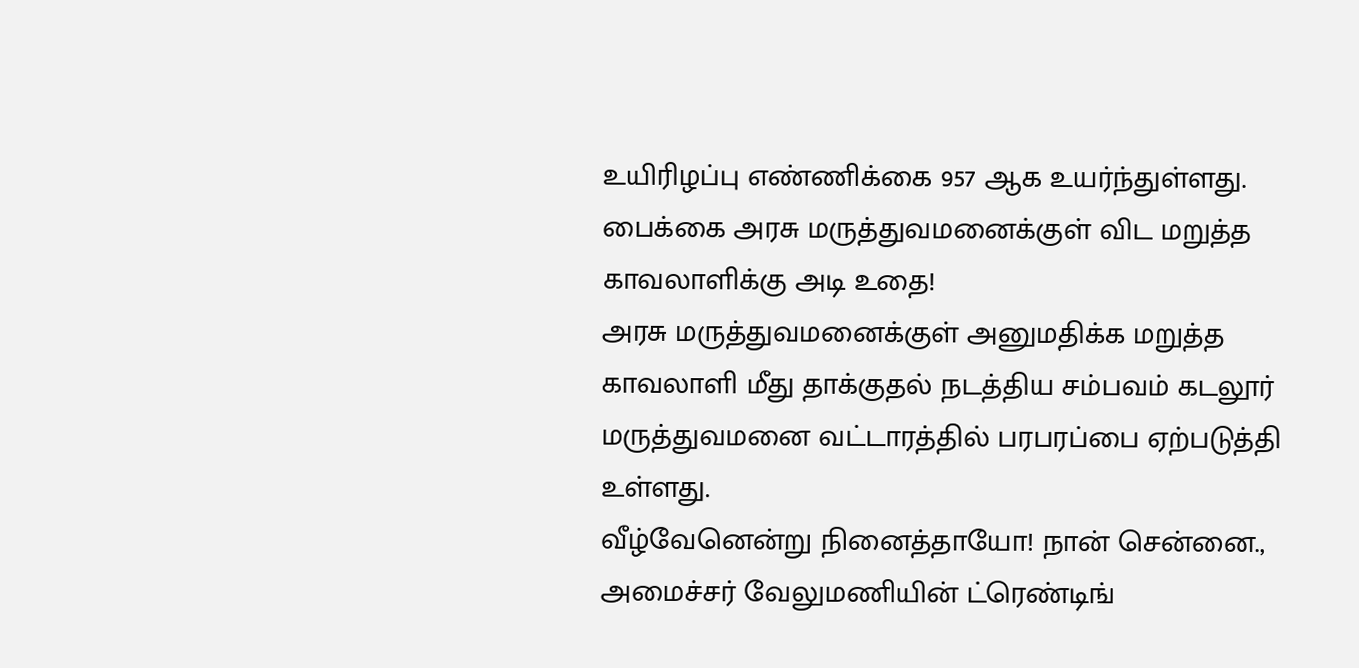உயிரிழப்பு எண்ணிக்கை 957 ஆக உயர்ந்துள்ளது.
பைக்கை அரசு மருத்துவமனைக்குள் விட மறுத்த காவலாளிக்கு அடி உதை!
அரசு மருத்துவமனைக்குள் அனுமதிக்க மறுத்த காவலாளி மீது தாக்குதல் நடத்திய சம்பவம் கடலூர் மருத்துவமனை வட்டாரத்தில் பரபரப்பை ஏற்படுத்தி உள்ளது.
வீழ்வேனென்று நினைத்தாயோ! நான் சென்னை., அமைச்சர் வேலுமணியின் ட்ரெண்டிங்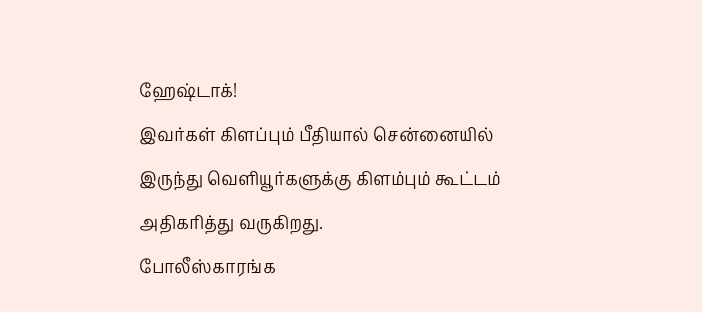ஹேஷ்டாக்!
இவர்கள் கிளப்பும் பீதியால் சென்னையில் இருந்து வெளியூர்களுக்கு கிளம்பும் கூட்டம் அதிகரித்து வருகிறது.
போலீஸ்காரங்க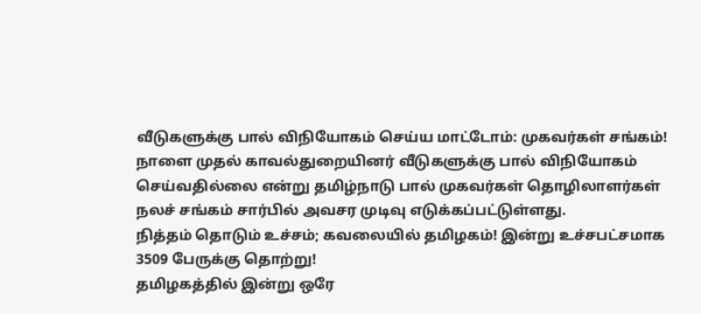வீடுகளுக்கு பால் விநியோகம் செய்ய மாட்டோம்: முகவர்கள் சங்கம்!
நாளை முதல் காவல்துறையினர் வீடுகளுக்கு பால் விநியோகம் செய்வதில்லை என்று தமிழ்நாடு பால் முகவர்கள் தொழிலாளர்கள் நலச் சங்கம் சார்பில் அவசர முடிவு எடுக்கப்பட்டுள்ளது.
நித்தம் தொடும் உச்சம்; கவலையில் தமிழகம்! இன்று உச்சபட்சமாக 3509 பேருக்கு தொற்று!
தமிழகத்தில் இன்று ஒரே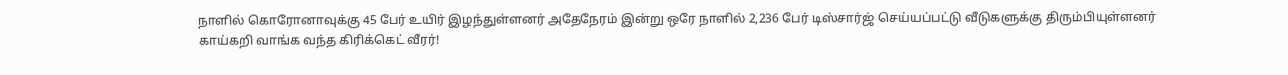நாளில் கொரோனாவுக்கு 45 பேர் உயிர் இழந்துள்ளனர் அதேநேரம் இன்று ஒரே நாளில் 2,236 பேர் டிஸ்சார்ஜ் செய்யப்பட்டு வீடுகளுக்கு திரும்பியுள்ளனர்
காய்கறி வாங்க வந்த கிரிக்கெட் வீரர்!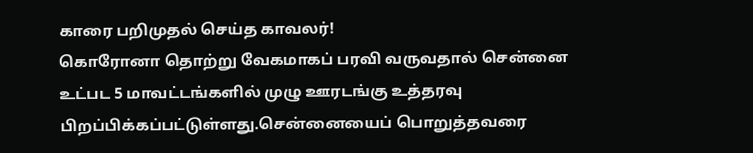காரை பறிமுதல் செய்த காவலர்!
கொரோனா தொற்று வேகமாகப் பரவி வருவதால் சென்னை உட்பட 5 மாவட்டங்களில் முழு ஊரடங்கு உத்தரவு பிறப்பிக்கப்பட்டுள்ளது.சென்னையைப் பொறுத்தவரை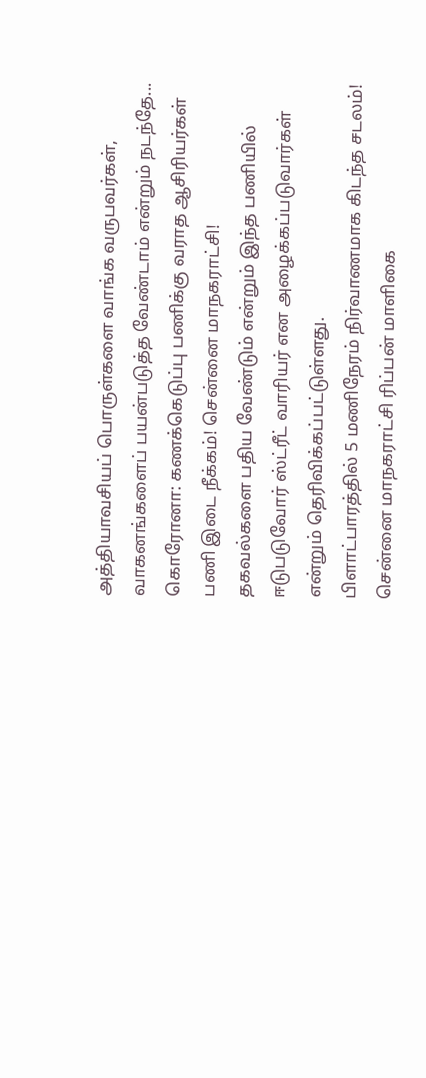அத்தியாவசியப் பொருள்களை வாங்க வருபவர்கள், வாகனங்களைப் பயன்படுத்த வேண்டாம் என்றும் நடந்தே...
கொரோனா: கணக்கெடுப்பு பணிக்கு வராத ஆசிரியர்கள் பணி இடை நீக்கம்! சென்னை மாநகராட்சி!
தகவல்களை பதிய வேண்டும் என்றும் இந்த பணியில் ஈடுபடுவோர் ஸ்ட்ரீட் வாரியர் என அழைக்கப்படுவார்கள் என்றும் தெரிவிக்கப்பட்டுள்ளது.
பிளாட்பாரத்தில் 5 மணிநேரம் நிர்வாணமாக கிடந்த சடலம்!
சென்னை மாநகராட்சி ரிப்பன் மாளிகை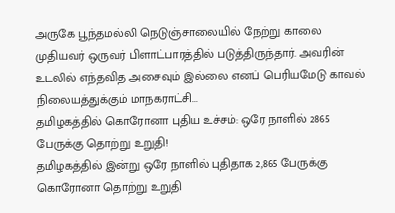அருகே பூந்தமல்லி நெடுஞ்சாலையில் நேற்று காலை முதியவர் ஒருவர் பிளாட்பாரத்தில் படுத்திருந்தார். அவரின் உடலில் எந்தவித அசைவும் இல்லை எனப் பெரியமேடு காவல் நிலையத்துக்கும் மாநகராட்சி...
தமிழகத்தில் கொரோனா புதிய உச்சம்: ஒரே நாளில் 2865 பேருக்கு தொற்று உறுதி!
தமிழகத்தில் இன்று ஒரே நாளில் புதிதாக 2,865 பேருக்கு கொரோனா தொற்று உறுதி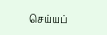செய்யப்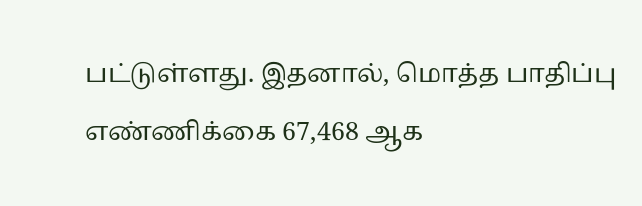பட்டுள்ளது. இதனால், மொத்த பாதிப்பு எண்ணிக்கை 67,468 ஆக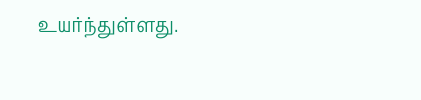உயர்ந்துள்ளது.